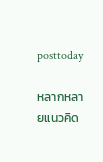posttoday

หลากหลายแนวคิด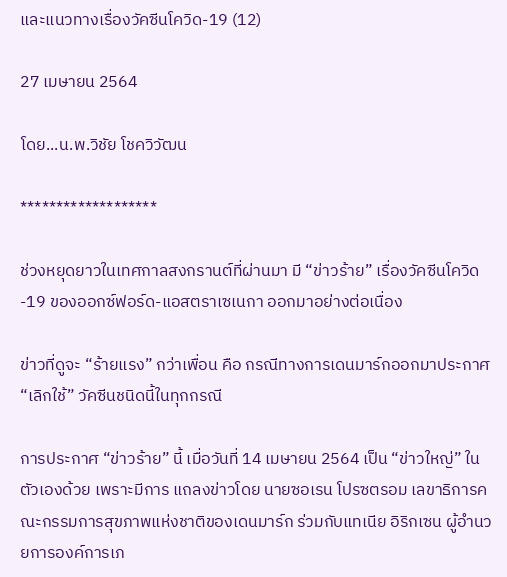และแนวทางเรื่องวัคซีนโควิด-19 (12)

27 เมษายน 2564

โดย...น.พ.วิชัย โชควิวัฒน

*******************

ช่วงหยุดยาวในเทศกาลสงกรานต์ที่ผ่านมา มี “ข่าวร้าย” เรื่องวัคซีนโควิด-19 ของออกซ์ฟอร์ด-แอสตราเซเนกา ออกมาอย่างต่อเนื่อง

ข่าวที่ดูจะ “ร้ายแรง” กว่าเพื่อน คือ กรณีทางการเดนมาร์กออกมาประกาศ “เลิกใช้” วัคซีนชนิดนี้ในทุกกรณี

การประกาศ “ข่าวร้าย” นี้ เมื่อวันที่ 14 เมษายน 2564 เป็น “ข่าวใหญ่” ในตัวเองด้วย เพราะมีการ แถลงข่าวโดย นายซอเรน โปรซตรอม เลขาธิการคณะกรรมการสุขภาพแห่งชาติของเดนมาร์ก ร่วมกับแทเนีย อิริกเซน ผู้อำนวยการองค์การเภ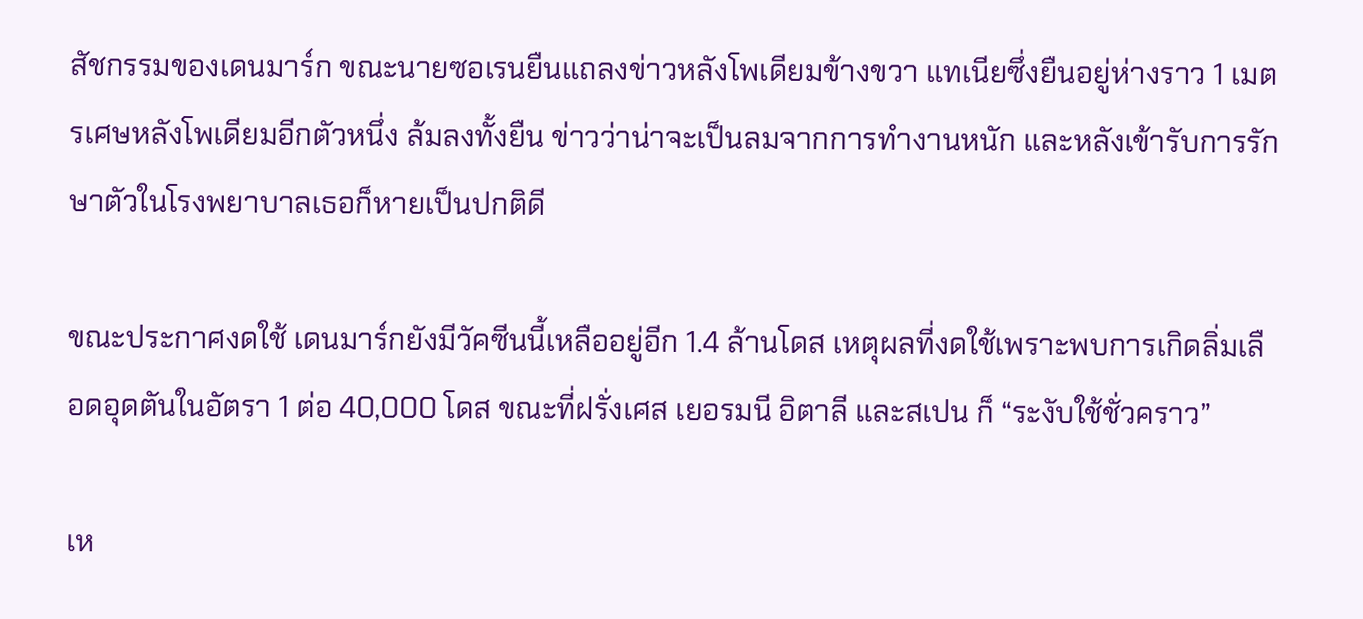สัชกรรมของเดนมาร์ก ขณะนายซอเรนยืนแถลงข่าวหลังโพเดียมข้างขวา แทเนียซึ่งยืนอยู่ห่างราว 1 เมตรเศษหลังโพเดียมอีกตัวหนึ่ง ล้มลงทั้งยืน ข่าวว่าน่าจะเป็นลมจากการทำงานหนัก และหลังเข้ารับการรักษาตัวในโรงพยาบาลเธอก็หายเป็นปกติดี

ขณะประกาศงดใช้ เดนมาร์กยังมีวัคซีนนี้เหลืออยู่อีก 1.4 ล้านโดส เหตุผลที่งดใช้เพราะพบการเกิดลิ่มเลือดอุดตันในอัตรา 1 ต่อ 40,000 โดส ขณะที่ฝรั่งเศส เยอรมนี อิตาลี และสเปน ก็ “ระงับใช้ชั่วคราว”

เห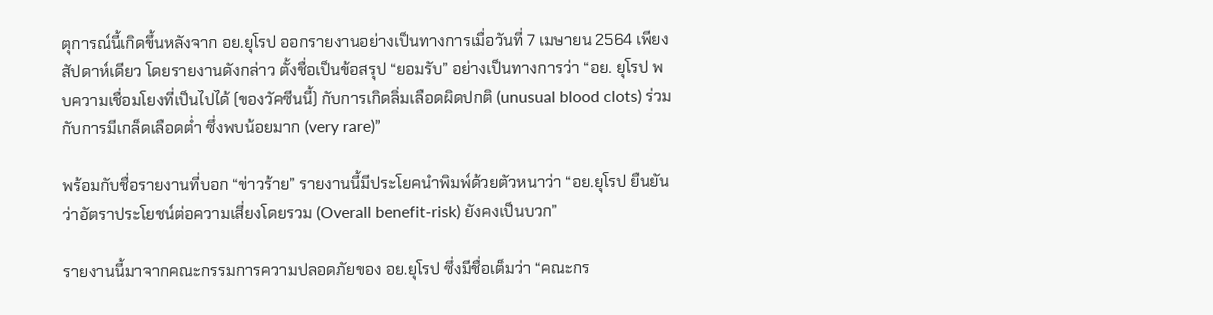ตุการณ์นี้เกิดขึ้นหลังจาก อย.ยุโรป ออกรายงานอย่างเป็นทางการเมื่อวันที่ 7 เมษายน 2564 เพียงสัปดาห์เดียว โดยรายงานดังกล่าว ตั้งชื่อเป็นข้อสรุป “ยอมรับ” อย่างเป็นทางการว่า “อย. ยุโรป พบความเชื่อมโยงที่เป็นไปได้ (ของวัคซีนนี้) กับการเกิดลิ่มเลือดผิดปกติ (unusual blood clots) ร่วมกับการมีเกล็ดเลือดต่ำ ซึ่งพบน้อยมาก (very rare)”

พร้อมกับชื่อรายงานที่บอก “ข่าวร้าย” รายงานนี้มีประโยคนำพิมพ์ด้วยตัวหนาว่า “อย.ยุโรป ยืนยันว่าอัตราประโยชน์ต่อความเสี่ยงโดยรวม (Overall benefit-risk) ยังคงเป็นบวก”

รายงานนี้มาจากคณะกรรมการความปลอดภัยของ อย.ยุโรป ซึ่งมีชื่อเต็มว่า “คณะกร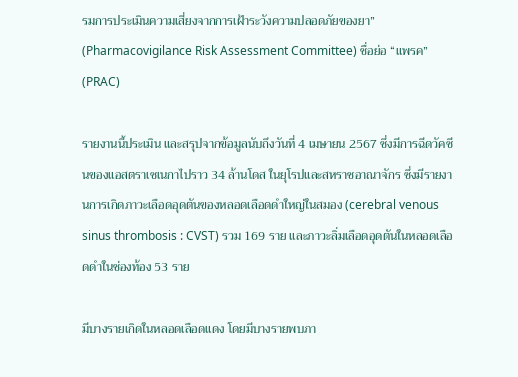รมการประเมินความเสี่ยงจากการเฝ้าระวังความปลอดภัยของยา” (Pharmacovigilance Risk Assessment Committee) ชื่อย่อ “แพรค” (PRAC)

รายงานนี้ประเมิน และสรุปจากข้อมูลนับถึงวันที่ 4 เมษายน 2567 ซึ่งมีการฉีดวัคซีนของแอสตราเซเนกาไปราว 34 ล้านโดส ในยุโรปและสหราชอาณาจักร ซึ่งมีรายงานการเกิดภาวะเลือดอุดตันของหลอดเลือดดำใหญ่ในสมอง (cerebral venous sinus thrombosis : CVST) รวม 169 ราย และภาวะลิ่มเลือดอุดตันในหลอดเลือดดำในช่องท้อง 53 ราย

มีบางรายเกิดในหลอดเลือดแดง โดยมีบางรายพบภา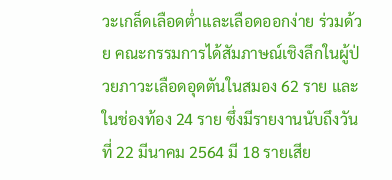วะเกล็ดเลือดต่ำและเลือดออกง่าย ร่วมด้วย คณะกรรมการได้สัมภาษณ์เชิงลึกในผู้ป่วยภาวะเลือดอุดตันในสมอง 62 ราย และในช่องท้อง 24 ราย ซึ่งมีรายงานนับถึงวันที่ 22 มีนาคม 2564 มี 18 รายเสีย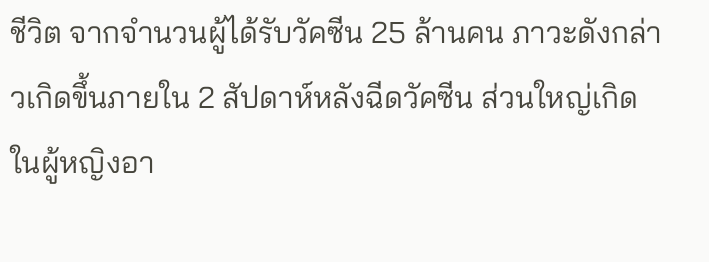ชีวิต จากจำนวนผู้ได้รับวัคซีน 25 ล้านคน ภาวะดังกล่าวเกิดขึ้นภายใน 2 สัปดาห์หลังฉีดวัคซีน ส่วนใหญ่เกิดในผู้หญิงอา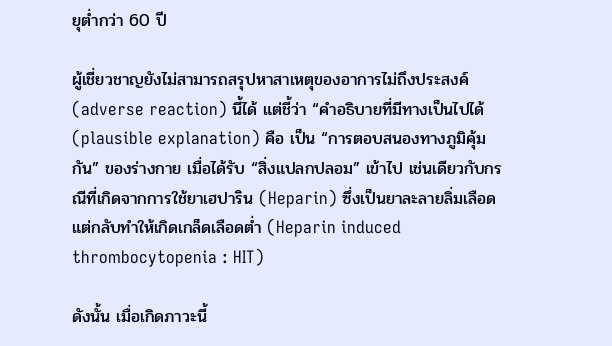ยุต่ำกว่า 60 ปี

ผู้เชี่ยวชาญยังไม่สามารถสรุปหาสาเหตุของอาการไม่ถึงประสงค์ (adverse reaction) นี้ได้ แต่ชี้ว่า “คำอธิบายที่มีทางเป็นไปได้ (plausible explanation) คือ เป็น “การตอบสนองทางภูมิคุ้มกัน” ของร่างกาย เมื่อได้รับ “สิ่งแปลกปลอม” เข้าไป เช่นเดียวกับกรณีที่เกิดจากการใช้ยาเฮปาริน (Heparin) ซึ่งเป็นยาละลายลิ่มเลือด แต่กลับทำให้เกิดเกล็ดเลือดต่ำ (Heparin induced thrombocytopenia : HIT)

ดังนั้น เมื่อเกิดภาวะนี้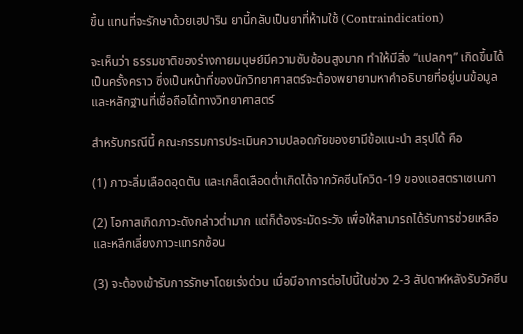ขึ้น แทนที่จะรักษาด้วยเฮปาริน ยานี้กลับเป็นยาที่ห้ามใช้ (Contraindication)

จะเห็นว่า ธรรมชาติของร่างกายมนุษย์มีความซับซ้อนสูงมาก ทำให้มีสิ่ง “แปลกๆ” เกิดขึ้นได้เป็นครั้งคราว ซึ่งเป็นหน้าที่ของนักวิทยาศาสตร์จะต้องพยายามหาคำอธิบายที่อยู่บนข้อมูลและหลักฐานที่เชื่อถือได้ทางวิทยาศาสตร์

สำหรับกรณีนี้ คณะกรรมการประเมินความปลอดภัยของยามีข้อแนะนำ สรุปได้ คือ

(1) ภาวะลิ่มเลือดอุดตัน และเกล็ดเลือดต่ำเกิดได้จากวัคซีนโควิด-19 ของแอสตราเซเนกา

(2) โอกาสเกิดภาวะดังกล่าวต่ำมาก แต่ก็ต้องระมัดระวัง เพื่อให้สามารถได้รับการช่วยเหลือและหลีกเลี่ยงภาวะแทรกซ้อน

(3) จะต้องเข้ารับการรักษาโดยเร่งด่วน เมื่อมีอาการต่อไปนี้ในช่วง 2-3 สัปดาห์หลังรับวัคซีน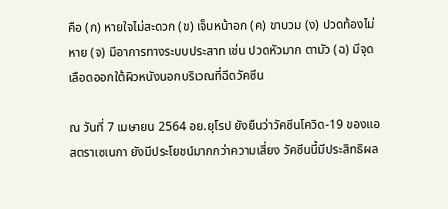คือ (ก) หายใจไม่สะดวก (ข) เจ็บหน้าอก (ค) ขาบวม (ง) ปวดท้องไม่หาย (จ) มีอาการทางระบบประสาท เช่น ปวดหัวมาก ตามัว (ฉ) มีจุดเลือดออกใต้ผิวหนังนอกบริเวณที่ฉีดวัคซีน

ณ วันที่ 7 เมษายน 2564 อย.ยุโรป ยังยืนว่าวัคซีนโควิด-19 ของแอสตราเซเนกา ยังมีประโยชน์มากกว่าความเสี่ยง วัคซีนนี้มีประสิทธิผล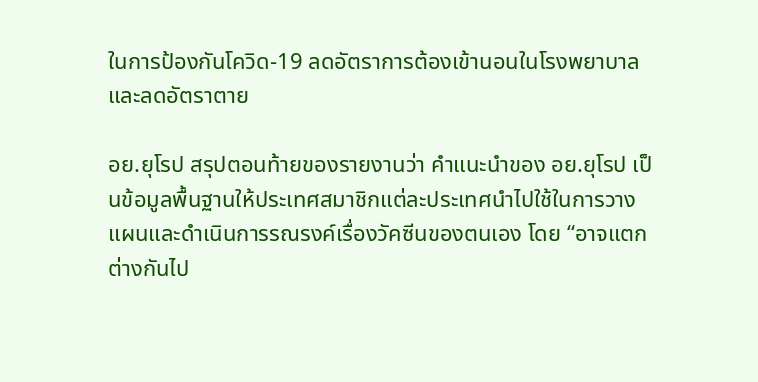ในการป้องกันโควิด-19 ลดอัตราการต้องเข้านอนในโรงพยาบาล และลดอัตราตาย

อย.ยุโรป สรุปตอนท้ายของรายงานว่า คำแนะนำของ อย.ยุโรป เป็นข้อมูลพื้นฐานให้ประเทศสมาชิกแต่ละประเทศนำไปใช้ในการวางแผนและดำเนินการรณรงค์เรื่องวัคซีนของตนเอง โดย “อาจแตกต่างกันไป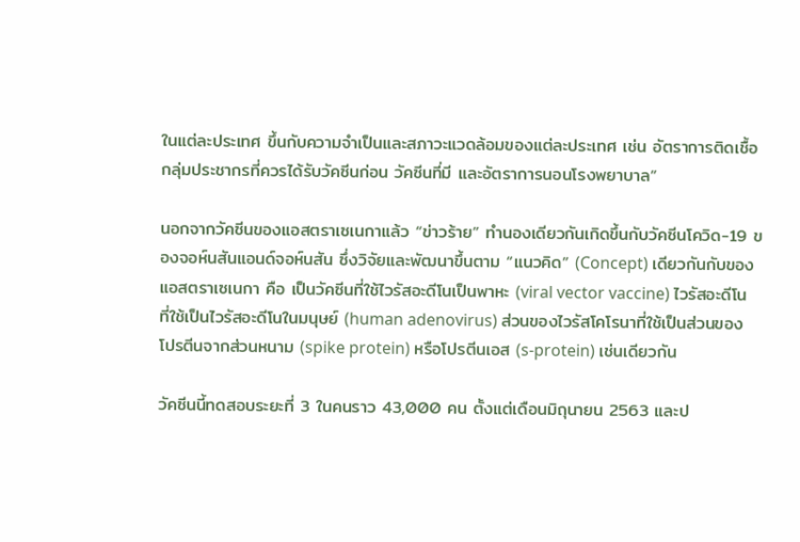ในแต่ละประเทศ ขึ้นกับความจำเป็นและสภาวะแวดล้อมของแต่ละประเทศ เช่น อัตราการติดเชื้อ กลุ่มประชากรที่ควรได้รับวัคซีนก่อน วัคซีนที่มี และอัตราการนอนโรงพยาบาล”

นอกจากวัคซีนของแอสตราเซเนกาแล้ว “ข่าวร้าย” ทำนองเดียวกันเกิดขึ้นกับวัคซีนโควิด-19 ของจอห์นสันแอนด์จอห์นสัน ซึ่งวิจัยและพัฒนาขึ้นตาม “แนวคิด” (Concept) เดียวกันกับของแอสตราเซเนกา คือ เป็นวัคซีนที่ใช้ไวรัสอะดีโนเป็นพาหะ (viral vector vaccine) ไวรัสอะดีโนที่ใช้เป็นไวรัสอะดีโนในมนุษย์ (human adenovirus) ส่วนของไวรัสโคโรนาที่ใช้เป็นส่วนของโปรตีนจากส่วนหนาม (spike protein) หรือโปรตีนเอส (s-protein) เช่นเดียวกัน

วัคซีนนี้ทดสอบระยะที่ 3 ในคนราว 43,000 คน ตั้งแต่เดือนมิถุนายน 2563 และป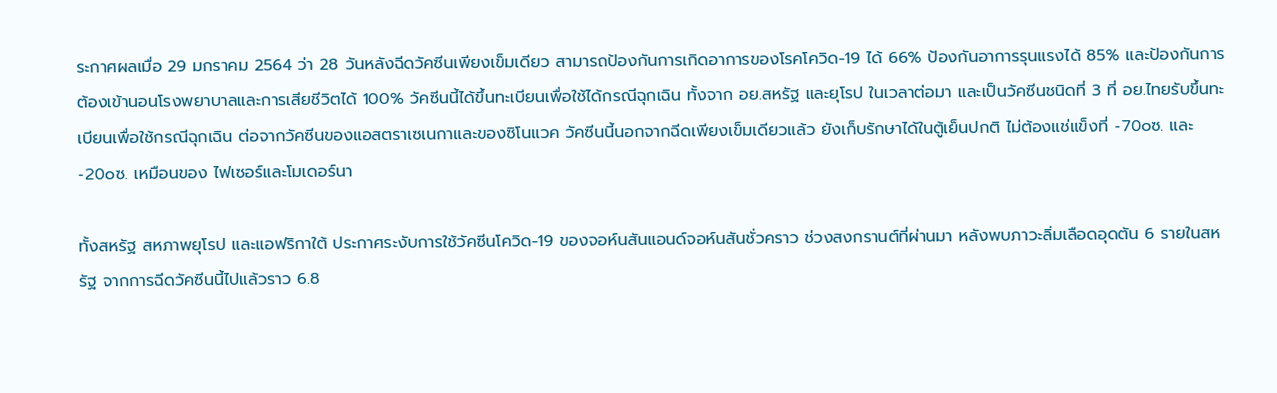ระกาศผลเมื่อ 29 มกราคม 2564 ว่า 28 วันหลังฉีดวัคซีนเพียงเข็มเดียว สามารถป้องกันการเกิดอาการของโรคโควิด-19 ได้ 66% ป้องกันอาการรุนแรงได้ 85% และป้องกันการต้องเข้านอนโรงพยาบาลและการเสียชีวิตได้ 100% วัคซีนนี้ได้ขึ้นทะเบียนเพื่อใช้ได้กรณีฉุกเฉิน ทั้งจาก อย.สหรัฐ และยุโรป ในเวลาต่อมา และเป็นวัคซีนชนิดที่ 3 ที่ อย.ไทยรับขึ้นทะเบียนเพื่อใช้กรณีฉุกเฉิน ต่อจากวัคซีนของแอสตราเซเนกาและของซิโนแวค วัคซีนนี้นอกจากฉีดเพียงเข็มเดียวแล้ว ยังเก็บรักษาได้ในตู้เย็นปกติ ไม่ต้องแช่แข็งที่ -70oซ. และ -20oซ. เหมือนของ ไฟเซอร์และโมเดอร์นา

ทั้งสหรัฐ สหภาพยุโรป และแอฟริกาใต้ ประกาศระงับการใช้วัคซีนโควิด-19 ของจอห์นสันแอนด์จอห์นสันชั่วคราว ช่วงสงกรานต์ที่ผ่านมา หลังพบภาวะลิ่มเลือดอุดตัน 6 รายในสหรัฐ จากการฉีดวัคซีนนี้ไปแล้วราว 6.8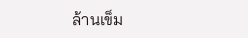ล้านเข็ม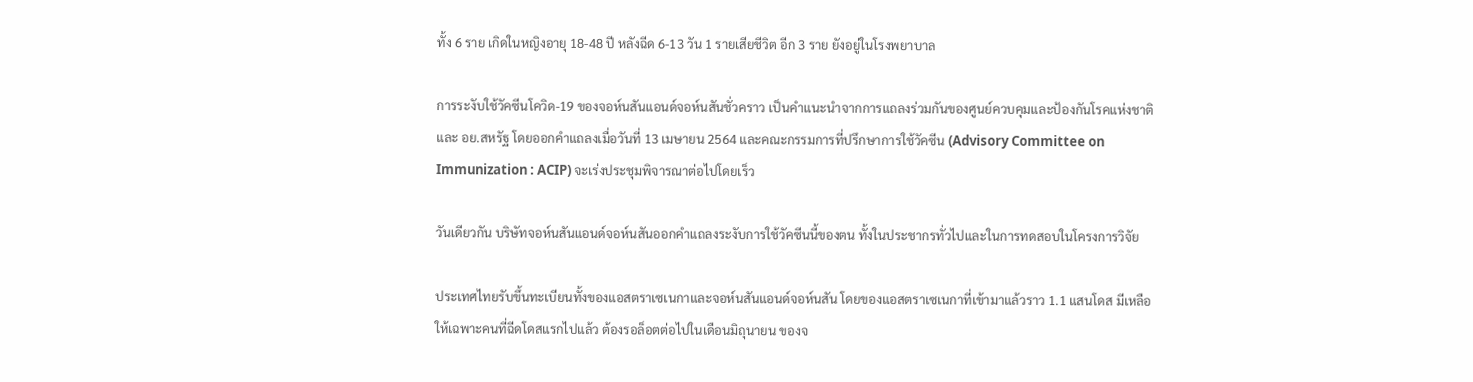ทั้ง 6 ราย เกิดในหญิงอายุ 18-48 ปี หลังฉีด 6-13 วัน 1 รายเสียชีวิต อีก 3 ราย ยังอยู่ในโรงพยาบาล

การระงับใช้วัคซีนโควิด-19 ของจอห์นสันแอนด์จอห์นสันชั่วคราว เป็นคำแนะนำจากการแถลงร่วมกันของศูนย์ควบคุมและป้องกันโรคแห่งชาติและ อย.สหรัฐ โดยออกคำแถลงเมื่อวันที่ 13 เมษายน 2564 และคณะกรรมการที่ปรึกษาการใช้วัคซีน (Advisory Committee on Immunization : ACIP) จะเร่งประชุมพิจารณาต่อไปโดยเร็ว

วันเดียวกัน บริษัทจอห์นสันแอนด์จอห์นสันออกคำแถลงระงับการใช้วัคซีนนี้ของตน ทั้งในประชากรทั่วไปและในการทดสอบในโครงการวิจัย

ประเทศไทยรับขึ้นทะเบียนทั้งของแอสตราเซเนกาและจอห์นสันแอนด์จอห์นสัน โดยของแอสตราเซเนกาที่เข้ามาแล้วราว 1.1 แสนโดส มีเหลือให้เฉพาะคนที่ฉีดโดสแรกไปแล้ว ต้องรอล็อตต่อไปในเดือนมิถุนายน ของจ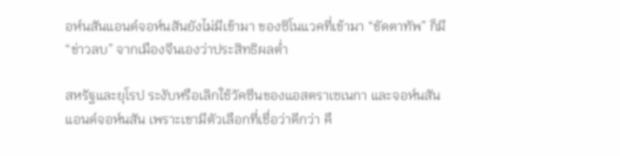อห์นสันแอนด์จอห์นสันยังไม่มีเข้ามา ของซิโนแวคที่เข้ามา “ขัดตาทัพ” ก็มี “ข่าวลบ” จากเมืองจีนเองว่าประสิทธิผลต่ำ

สหรัฐและยุโรป ระงับหรือเลิกใช้วัคซีนของแอสตราเซเนกา และจอห์นสันแอนด์จอห์นสัน เพราะเขามีตัวเลือกที่เชื่อว่าดีกว่า คื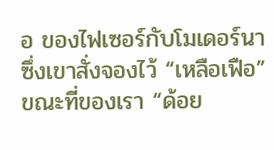อ ของไฟเซอร์กับโมเดอร์นา ซึ่งเขาสั่งจองไว้ “เหลือเฟือ” ขณะที่ของเรา “ด้อย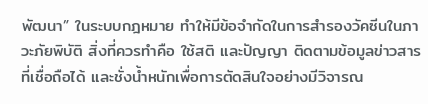พัฒนา” ในระบบกฎหมาย ทำให้มีข้อจำกัดในการสำรองวัคซีนในภาวะภัยพิบัติ สิ่งที่ควรทำคือ ใช้สติ และปัญญา ติดตามข้อมูลข่าวสารที่เชื่อถือได้ และชั่งน้ำหนักเพื่อการตัดสินใจอย่างมีวิจารณ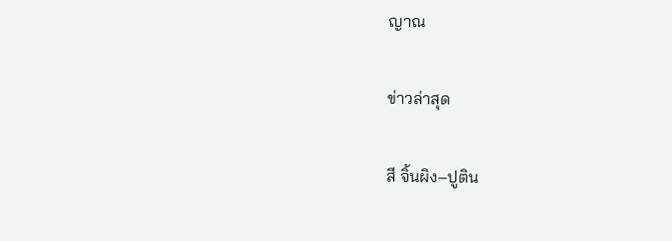ญาณ

ข่าวล่าสุด

สี จิ้นผิง–ปูติน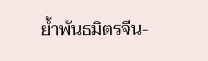ย้ำพันธมิตรจีน-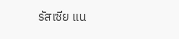รัสเซีย แน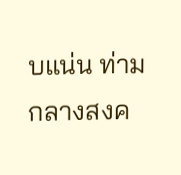บแน่น ท่ามกลางสงค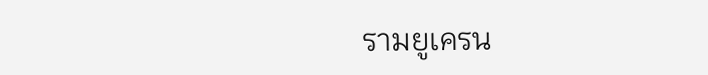รามยูเครน